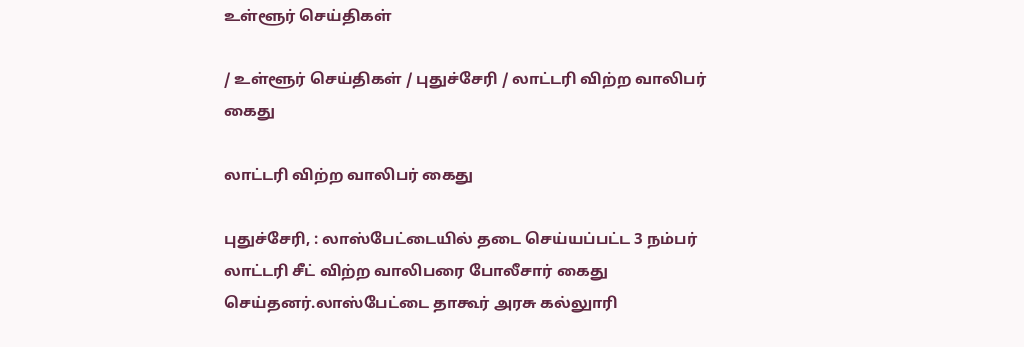உள்ளூர் செய்திகள்

/ உள்ளூர் செய்திகள் / புதுச்சேரி / லாட்டரி விற்ற வாலிபர் கைது

லாட்டரி விற்ற வாலிபர் கைது

புதுச்சேரி, : லாஸ்பேட்டையில் தடை செய்யப்பட்ட 3 நம்பர் லாட்டரி சீட் விற்ற வாலிபரை போலீசார் கைது செய்தனர்.லாஸ்பேட்டை தாகூர் அரசு கல்லுாரி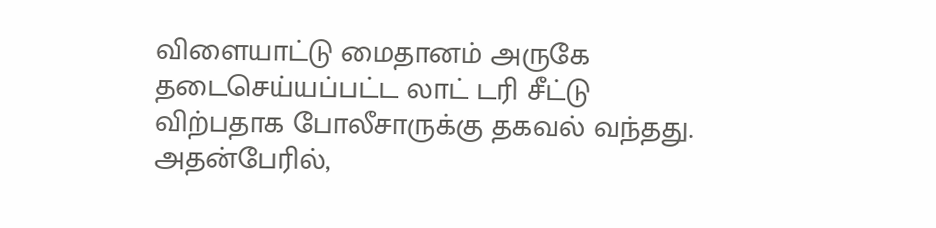விளையாட்டு மைதானம் அருகே தடைசெய்யப்பட்ட லாட் டரி சீட்டு விற்பதாக போலீசாருக்கு தகவல் வந்தது. அதன்பேரில்,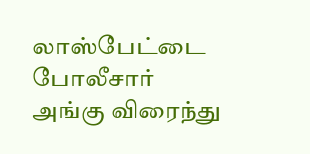லாஸ்பேட்டை போலீசார் அங்கு விரைந்து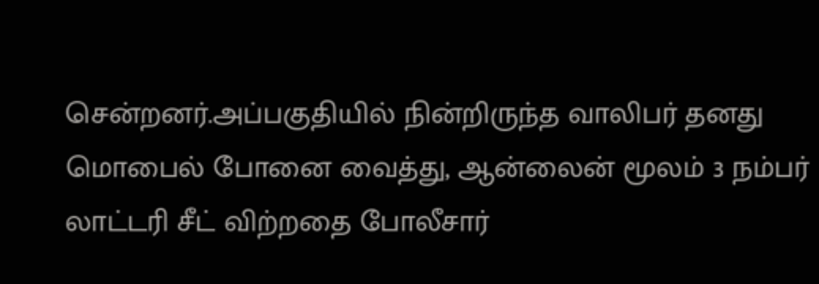சென்றனர்.அப்பகுதியில் நின்றிருந்த வாலிபர் தனது மொபைல் போனை வைத்து, ஆன்லைன் மூலம் 3 நம்பர் லாட்டரி சீட் விற்றதை போலீசார்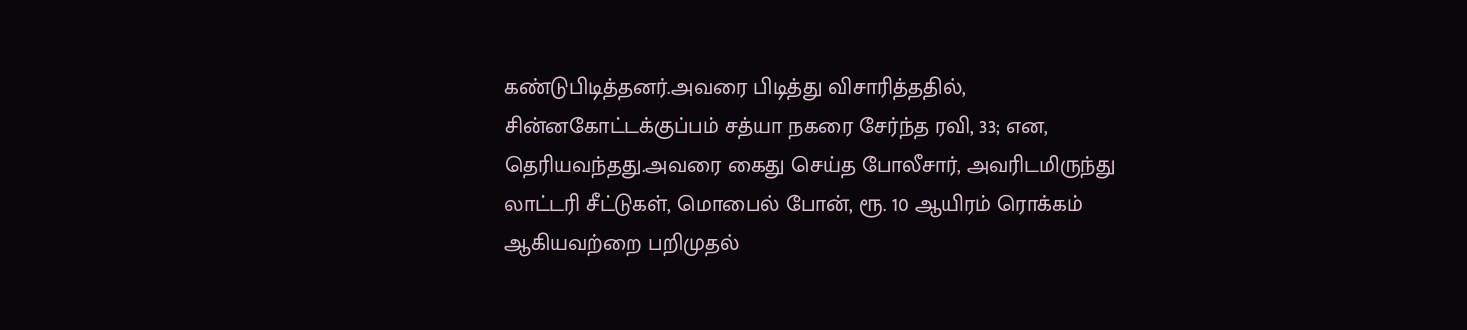கண்டுபிடித்தனர்.அவரை பிடித்து விசாரித்ததில், சின்னகோட்டக்குப்பம் சத்யா நகரை சேர்ந்த ரவி, 33; என, தெரியவந்தது.அவரை கைது செய்த போலீசார், அவரிடமிருந்து லாட்டரி சீட்டுகள், மொபைல் போன், ரூ. 10 ஆயிரம் ரொக்கம் ஆகியவற்றை பறிமுதல்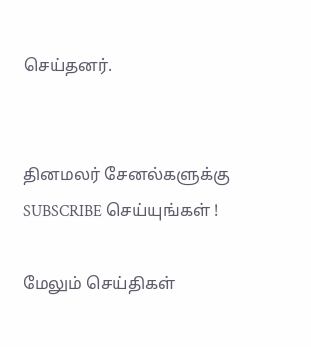செய்தனர்.


தினமலர் சேனல்களுக்கு SUBSCRIBE செய்யுங்கள் !

மேலும் செய்திகள்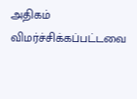அதிகம் விமர்ச்சிக்கப்பட்டவை